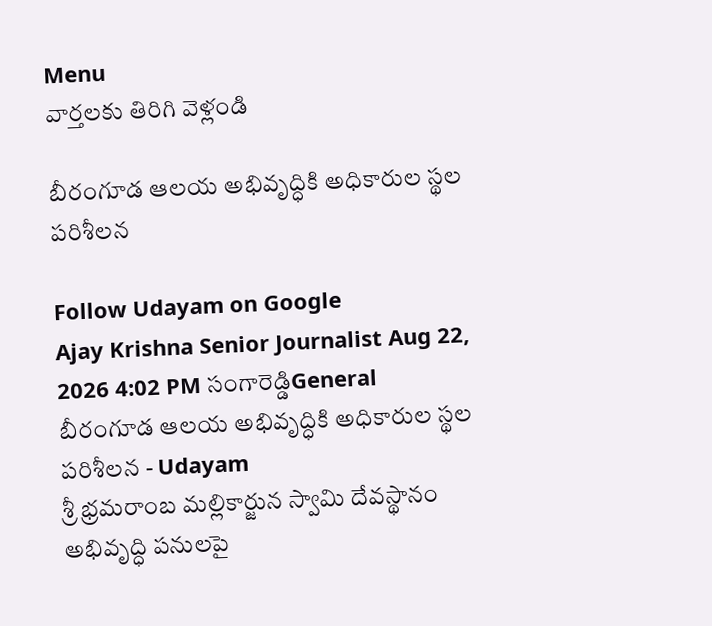Menu
వార్తలకు తిరిగి వెళ్లండి

బీరంగూడ ఆలయ అభివృద్ధికి అధికారుల స్థల పరిశీలన

Follow Udayam on Google
Ajay Krishna Senior Journalist Aug 22, 2026 4:02 PM సంగారెడ్డిGeneral
బీరంగూడ ఆలయ అభివృద్ధికి అధికారుల స్థల పరిశీలన - Udayam
శ్రీ భ్రమరాంబ మల్లికార్జున స్వామి దేవస్థానం అభివృద్ధి పనులపై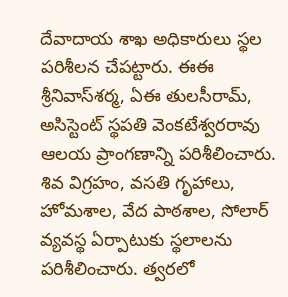దేవాదాయ శాఖ అధికారులు స్థల పరిశీలన చేపట్టారు. ఈఈ శ్రీనివాస్‌శర్మ, ఏఈ తులసీరామ్‌, అసిస్టెంట్‌ స్థపతి వెంకటేశ్వరరావు ఆలయ ప్రాంగణాన్ని పరిశీలించారు. శివ విగ్రహం, వసతి గృహాలు, హోమశాల, వేద పాఠశాల, సోలార్‌ వ్యవస్థ ఏర్పాటుకు స్థలాలను పరిశీలించారు. త్వరలో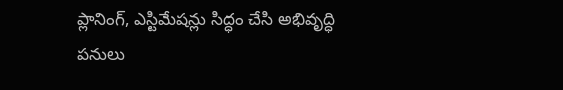ప్లానింగ్‌, ఎస్టిమేషన్లు సిద్ధం చేసి అభివృద్ధి పనులు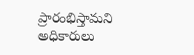ప్రారంభిస్తామని అధికారులు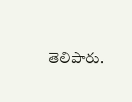తెలిపారు.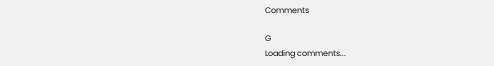Comments

G
Loading comments...